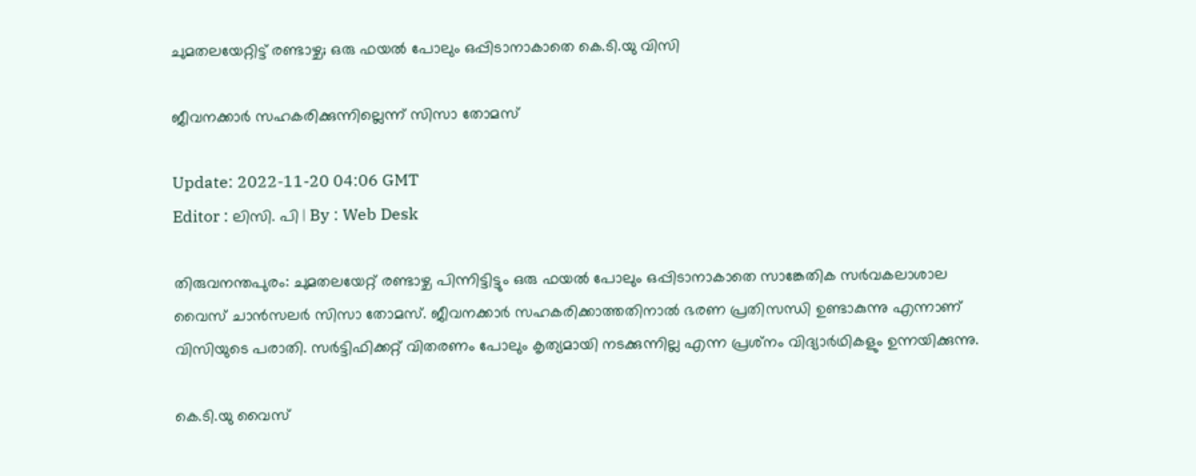ചുമതലയേറ്റിട്ട് രണ്ടാഴ്ച; ഒരു ഫയൽ പോലും ഒപ്പിടാനാകാതെ കെ.ടി.യു വിസി

ജീവനക്കാർ സഹകരിക്കുന്നില്ലെന്ന് സിസാ തോമസ്

Update: 2022-11-20 04:06 GMT
Editor : ലിസി. പി | By : Web Desk

തിരുവനന്തപുരം: ചുമതലയേറ്റ് രണ്ടാഴ്ച പിന്നിട്ടിട്ടും ഒരു ഫയൽ പോലും ഒപ്പിടാനാകാതെ സാങ്കേതിക സർവകലാശാല വൈസ് ചാൻസലർ സിസാ തോമസ്. ജീവനക്കാർ സഹകരിക്കാത്തതിനാൽ ഭരണ പ്രതിസന്ധി ഉണ്ടാകുന്നു എന്നാണ് വിസിയുടെ പരാതി. സർട്ടിഫിക്കറ്റ് വിതരണം പോലും കൃത്യമായി നടക്കുന്നില്ല എന്ന പ്രശ്‌നം വിദ്യാർഥികളും ഉന്നയിക്കുന്നു.

കെ.ടി.യു വൈസ്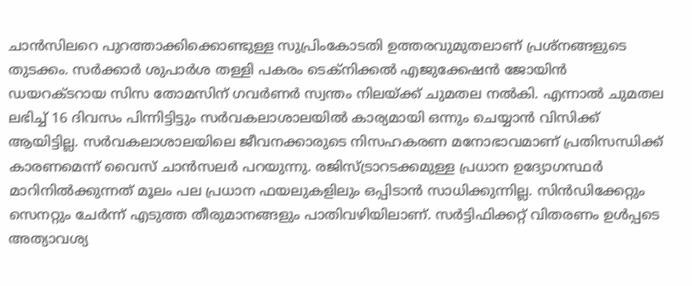ചാൻസിലറെ പുറത്താക്കിക്കൊണ്ടുള്ള സുപ്രിംകോടതി ഉത്തരവുമുതലാണ് പ്രശ്‌നങ്ങളുടെ തുടക്കം. സർക്കാർ ശുപാർശ തള്ളി പകരം ടെക്‌നിക്കൽ എജുക്കേഷൻ ജോയിൻ ഡയറക്ടറായ സിസ തോമസിന് ഗവർണർ സ്വന്തം നിലയ്ക്ക് ചുമതല നൽകി. എന്നാൽ ചുമതല ലഭിച്ച് 16 ദിവസം പിന്നിട്ടിട്ടും സർവകലാശാലയിൽ കാര്യമായി ഒന്നും ചെയ്യാൻ വിസിക്ക് ആയിട്ടില്ല. സർവകലാശാലയിലെ ജീവനക്കാരുടെ നിസഹകരണ മനോഭാവമാണ് പ്രതിസന്ധിക്ക് കാരണമെന്ന് വൈസ് ചാൻസലർ പറയുന്നു. രജിസ്ട്രാറടക്കമുള്ള പ്രധാന ഉദ്യോഗസ്ഥർ മാറിനിൽക്കുന്നത് മൂലം പല പ്രധാന ഫയലുകളിലും ഒപ്പിടാൻ സാധിക്കുന്നില്ല. സിൻഡിക്കേറ്റും സെനറ്റും ചേർന്ന് എടുത്ത തീരുമാനങ്ങളും പാതിവഴിയിലാണ്. സർട്ടിഫിക്കറ്റ് വിതരണം ഉൾപ്പടെ അത്യാവശ്യ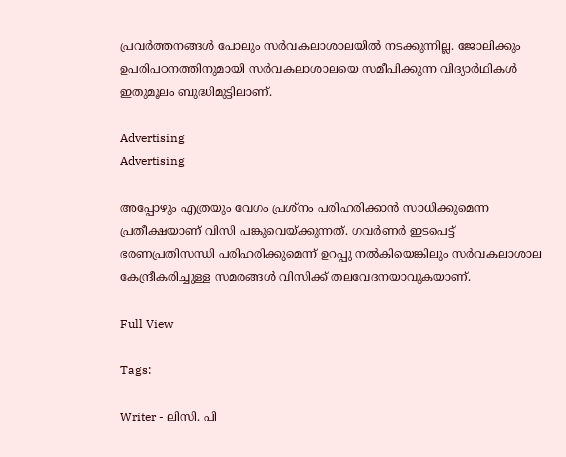പ്രവർത്തനങ്ങൾ പോലും സർവകലാശാലയിൽ നടക്കുന്നില്ല. ജോലിക്കും ഉപരിപഠനത്തിനുമായി സർവകലാശാലയെ സമീപിക്കുന്ന വിദ്യാർഥികൾ ഇതുമൂലം ബുദ്ധിമുട്ടിലാണ്.

Advertising
Advertising

അപ്പോഴും എത്രയും വേഗം പ്രശ്‌നം പരിഹരിക്കാൻ സാധിക്കുമെന്ന പ്രതീക്ഷയാണ് വിസി പങ്കുവെയ്ക്കുന്നത്. ഗവർണർ ഇടപെട്ട് ഭരണപ്രതിസന്ധി പരിഹരിക്കുമെന്ന് ഉറപ്പു നൽകിയെങ്കിലും സർവകലാശാല കേന്ദ്രീകരിച്ചുള്ള സമരങ്ങൾ വിസിക്ക് തലവേദനയാവുകയാണ്.

Full View

Tags:

Writer - ലിസി. പി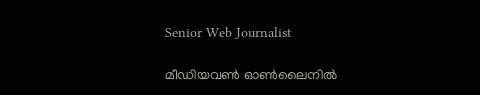Senior Web Journalist

മീഡിയവൺ ഓൺലൈനിൽ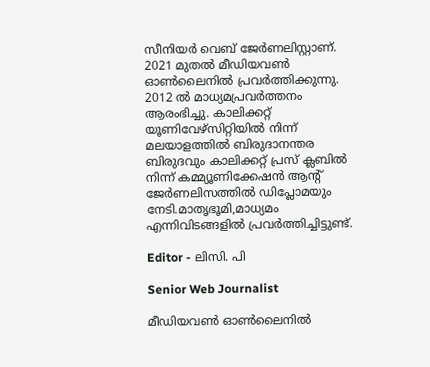സീനിയർ വെബ് ജേർണലിസ്റ്റാണ്. 2021 മുതൽ മീഡിയവൺ ഓൺലൈനിൽ പ്രവർത്തിക്കുന്നു. 2012 ല്‍ മാധ്യമപ്രവര്‍ത്തനം ആരംഭിച്ചു. കാലിക്കറ്റ് യൂണിവേഴ്‌സിറ്റിയിൽ നിന്ന് മലയാളത്തിൽ ബിരുദാനന്തര ബിരുദവും കാലിക്കറ്റ് പ്രസ് ക്ലബിൽ നിന്ന് കമ്മ്യൂണിക്കേഷൻ ആന്റ് ജേർണലിസത്തിൽ ഡിപ്ലോമയും നേടി.മാതൃഭൂമി,മാധ്യമം എന്നിവിടങ്ങളിൽ പ്രവർത്തിച്ചിട്ടുണ്ട്.

Editor - ലിസി. പി

Senior Web Journalist

മീഡിയവൺ ഓൺലൈനിൽ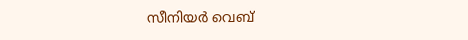സീനിയർ വെബ്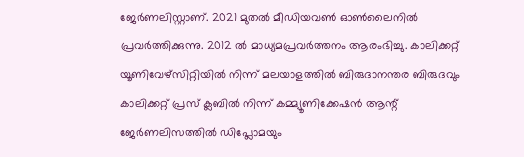ജേർണലിസ്റ്റാണ്. 2021 മുതൽ മീഡിയവൺ ഓൺലൈനിൽ പ്രവർത്തിക്കുന്നു. 2012 ല്‍ മാധ്യമപ്രവര്‍ത്തനം ആരംഭിച്ചു. കാലിക്കറ്റ് യൂണിവേഴ്‌സിറ്റിയിൽ നിന്ന് മലയാളത്തിൽ ബിരുദാനന്തര ബിരുദവും കാലിക്കറ്റ് പ്രസ് ക്ലബിൽ നിന്ന് കമ്മ്യൂണിക്കേഷൻ ആന്റ് ജേർണലിസത്തിൽ ഡിപ്ലോമയും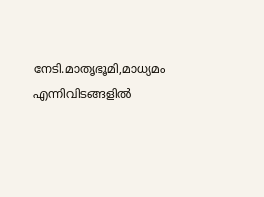നേടി.മാതൃഭൂമി,മാധ്യമം എന്നിവിടങ്ങളിൽ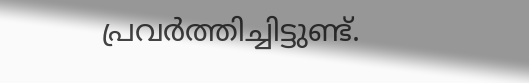പ്രവർത്തിച്ചിട്ടുണ്ട്.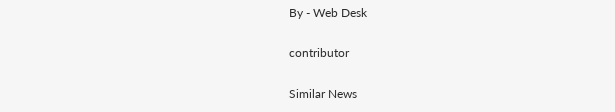By - Web Desk

contributor

Similar News